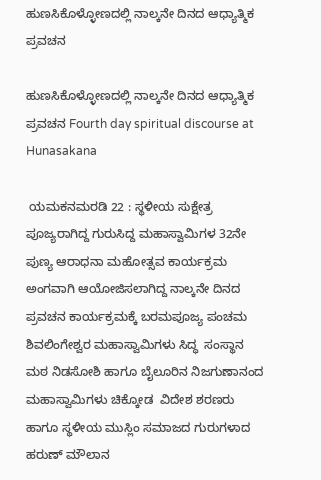ಹುಣಸಿಕೊಳ್ಳೋಣದಲ್ಲಿ ನಾಲ್ಕನೇ ದಿನದ ಆಧ್ಯಾತ್ಮಿಕ ಪ್ರವಚನ

ಹುಣಸಿಕೊಳ್ಳೋಣದಲ್ಲಿ ನಾಲ್ಕನೇ ದಿನದ ಆಧ್ಯಾತ್ಮಿಕ ಪ್ರವಚನ Fourth day spiritual discourse at Hunasakana

 ಯಮಕನಮರಡಿ 22 : ಸ್ಥಳೀಯ ಸುಕ್ಷೇತ್ರ ಪೂಜ್ಯರಾಗಿದ್ದ ಗುರುಸಿದ್ದ ಮಹಾಸ್ವಾಮಿಗಳ 32ನೇ ಪುಣ್ಯ ಆರಾಧನಾ ಮಹೋತ್ಸವ ಕಾರ್ಯಕ್ರಮ ಅಂಗವಾಗಿ ಆಯೋಜಿಸಲಾಗಿದ್ದ ನಾಲ್ಕನೇ ದಿನದ ಪ್ರವಚನ ಕಾರ್ಯಕ್ರಮಕ್ಕೆ ಬರಮಪೂಜ್ಯ ಪಂಚಮ ಶಿವಲಿಂಗೇಶ್ವರ ಮಹಾಸ್ವಾಮಿಗಳು ಸಿದ್ಧ  ಸಂಸ್ಥಾನ ಮಠ ನಿಡಸೋಶಿ ಹಾಗೂ ಬೈಲೂರಿನ ನಿಜಗುಣಾನಂದ ಮಹಾಸ್ವಾಮಿಗಳು ಚಿಕ್ಕೋಡ  ವಿದೇಶ ಶರಣರು ಹಾಗೂ ಸ್ಥಳೀಯ ಮುಸ್ಲಿಂ ಸಮಾಜದ ಗುರುಗಳಾದ ಹರುಣ್ ಮೌಲಾನ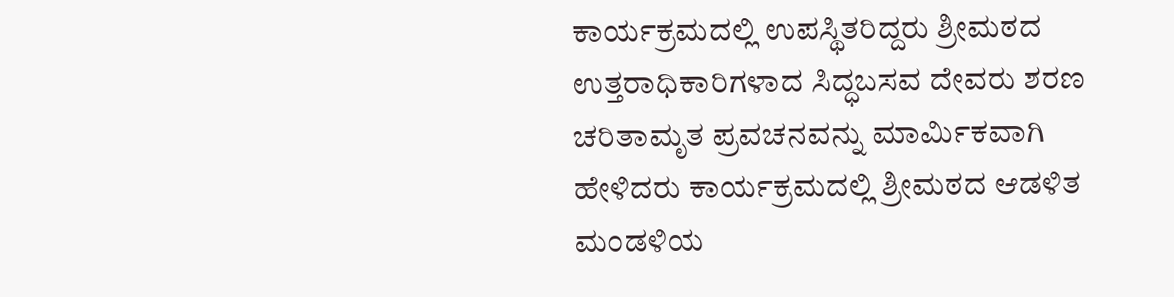ಕಾರ್ಯಕ್ರಮದಲ್ಲಿ ಉಪಸ್ಥಿತರಿದ್ದರು ಶ್ರೀಮಠದ ಉತ್ತರಾಧಿಕಾರಿಗಳಾದ ಸಿದ್ಧಬಸವ ದೇವರು ಶರಣ ಚರಿತಾಮೃತ ಪ್ರವಚನವನ್ನು ಮಾರ್ಮಿಕವಾಗಿ ಹೇಳಿದರು ಕಾರ್ಯಕ್ರಮದಲ್ಲಿ ಶ್ರೀಮಠದ ಆಡಳಿತ ಮಂಡಳಿಯ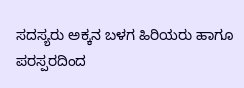ಸದಸ್ಯರು ಅಕ್ಕನ ಬಳಗ ಹಿರಿಯರು ಹಾಗೂ ಪರಸ್ಪರದಿಂದ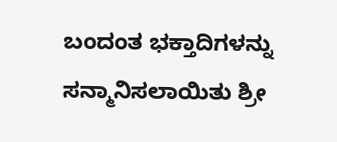ಬಂದಂತ ಭಕ್ತಾದಿಗಳನ್ನು ಸನ್ಮಾನಿಸಲಾಯಿತು ಶ್ರೀ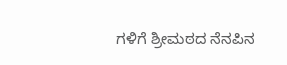ಗಳಿಗೆ ಶ್ರೀಮಠದ ನೆನಪಿನ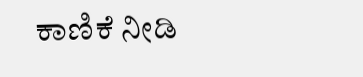ಕಾಣಿಕೆ ನೀಡಿ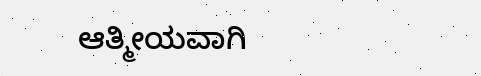ಆತ್ಮೀಯವಾಗಿ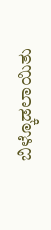ಬಿಳ್ಕೊಡಲಾಯಿತು